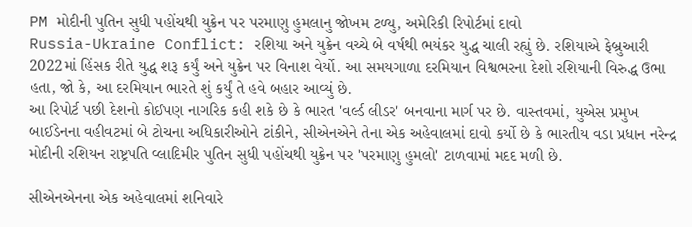PM મોદીની પુતિન સુધી પહોંચથી યુક્રેન પર પરમાણુ હુમલાનુ જોખમ ટળ્યુ, અમેરિકી રિપોર્ટમાં દાવો
Russia-Ukraine Conflict: રશિયા અને યુક્રેન વચ્ચે બે વર્ષથી ભયંકર યુદ્ધ ચાલી રહ્યું છે. રશિયાએ ફેબ્રુઆરી 2022માં હિંસક રીતે યુદ્ધ શરૂ કર્યું અને યુક્રેન પર વિનાશ વેર્યો. આ સમયગાળા દરમિયાન વિશ્વભરના દેશો રશિયાની વિરુદ્ધ ઉભા હતા, જો કે, આ દરમિયાન ભારતે શું કર્યું તે હવે બહાર આવ્યું છે.
આ રિપોર્ટ પછી દેશનો કોઈપણ નાગરિક કહી શકે છે કે ભારત 'વર્લ્ડ લીડર' બનવાના માર્ગ પર છે. વાસ્તવમાં, યુએસ પ્રમુખ બાઈડેનના વહીવટમાં બે ટોચના અધિકારીઓને ટાંકીને, સીએનએને તેના એક અહેવાલમાં દાવો કર્યો છે કે ભારતીય વડા પ્રધાન નરેન્દ્ર મોદીની રશિયન રાષ્ટ્રપતિ વ્લાદિમીર પુતિન સુધી પહોંચથી યુક્રેન પર 'પરમાણુ હુમલો' ટાળવામાં મદદ મળી છે.

સીએનએનના એક અહેવાલમાં શનિવારે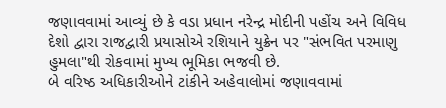જણાવવામાં આવ્યું છે કે વડા પ્રધાન નરેન્દ્ર મોદીની પહોંચ અને વિવિધ દેશો દ્વારા રાજદ્વારી પ્રયાસોએ રશિયાને યુક્રેન પર "સંભવિત પરમાણુ હુમલા"થી રોકવામાં મુખ્ય ભૂમિકા ભજવી છે.
બે વરિષ્ઠ અધિકારીઓને ટાંકીને અહેવાલોમાં જણાવવામાં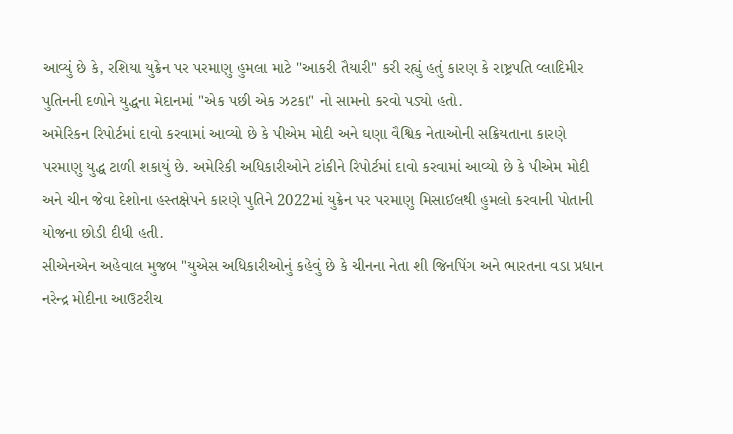આવ્યું છે કે, રશિયા યુક્રેન પર પરમાણુ હુમલા માટે ''આકરી તૈયારી" કરી રહ્યું હતું કારણ કે રાષ્ટ્રપતિ વ્લાદિમીર પુતિનની દળોને યુદ્ધના મેદાનમાં "એક પછી એક ઝટકા" નો સામનો કરવો પડ્યો હતો.
અમેરિકન રિપોર્ટમાં દાવો કરવામાં આવ્યો છે કે પીએમ મોદી અને ઘણા વૈશ્વિક નેતાઓની સક્રિયતાના કારણે પરમાણુ યુદ્ધ ટાળી શકાયું છે. અમેરિકી અધિકારીઓને ટાંકીને રિપોર્ટમાં દાવો કરવામાં આવ્યો છે કે પીએમ મોદી અને ચીન જેવા દેશોના હસ્તક્ષેપને કારણે પુતિને 2022માં યુક્રેન પર પરમાણુ મિસાઈલથી હુમલો કરવાની પોતાની યોજના છોડી દીધી હતી.
સીએનએન અહેવાલ મુજબ "યુએસ અધિકારીઓનું કહેવું છે કે ચીનના નેતા શી જિનપિંગ અને ભારતના વડા પ્રધાન નરેન્દ્ર મોદીના આઉટરીચ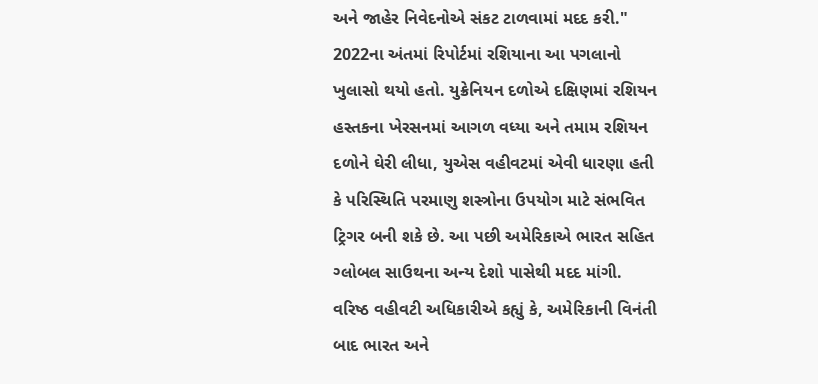અને જાહેર નિવેદનોએ સંકટ ટાળવામાં મદદ કરી."
2022ના અંતમાં રિપોર્ટમાં રશિયાના આ પગલાનો ખુલાસો થયો હતો. યુક્રેનિયન દળોએ દક્ષિણમાં રશિયન હસ્તકના ખેરસનમાં આગળ વધ્યા અને તમામ રશિયન દળોને ઘેરી લીધા, યુએસ વહીવટમાં એવી ધારણા હતી કે પરિસ્થિતિ પરમાણુ શસ્ત્રોના ઉપયોગ માટે સંભવિત ટ્રિગર બની શકે છે. આ પછી અમેરિકાએ ભારત સહિત ગ્લોબલ સાઉથના અન્ય દેશો પાસેથી મદદ માંગી.
વરિષ્ઠ વહીવટી અધિકારીએ કહ્યું કે, અમેરિકાની વિનંતી બાદ ભારત અને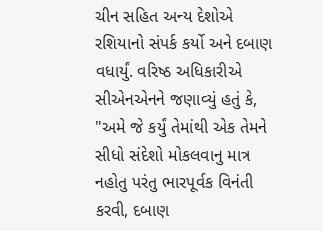ચીન સહિત અન્ય દેશોએ રશિયાનો સંપર્ક કર્યો અને દબાણ વધાર્યું. વરિષ્ઠ અધિકારીએ સીએનએનને જણાવ્યું હતું કે, "અમે જે કર્યું તેમાંથી એક તેમને સીધો સંદેશો મોકલવાનુ માત્ર નહોતુ પરંતુ ભારપૂર્વક વિનંતી કરવી, દબાણ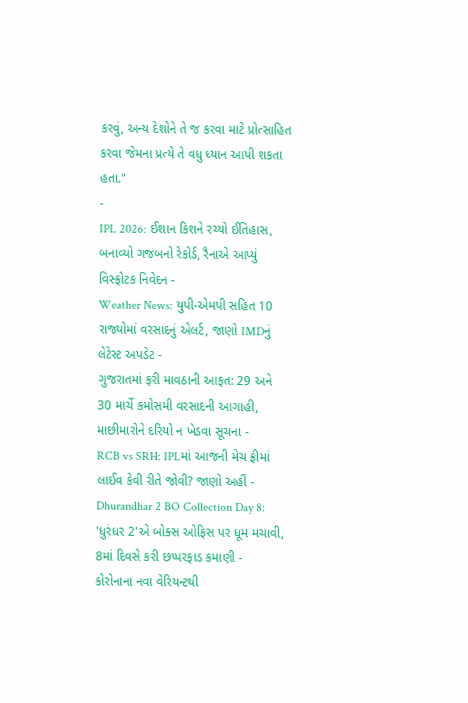કરવું, અન્ય દેશોને તે જ કરવા માટે પ્રોત્સાહિત કરવા જેમના પ્રત્યે તે વધુ ધ્યાન આપી શકતા હતા."
-
IPL 2026: ઈશાન કિશને રચ્યો ઈતિહાસ, બનાવ્યો ગજબનો રેકોર્ડ, રૈનાએ આપ્યું વિસ્ફોટક નિવેદન -
Weather News: યુપી-એમપી સહિત 10 રાજ્યોમાં વરસાદનું એલર્ટ, જાણો IMDનું લેટેસ્ટ અપડેટ -
ગુજરાતમાં ફરી માવઠાની આફત: 29 અને 30 માર્ચે કમોસમી વરસાદની આગાહી, માછીમારોને દરિયો ન ખેડવા સૂચના -
RCB vs SRH: IPLમાં આજની મેચ ફ્રીમાં લાઈવ કેવી રીતે જોવી? જાણો અહીં -
Dhurandhar 2 BO Collection Day 8: 'ધુરંધર 2'એ બોક્સ ઓફિસ પર ધૂમ મચાવી, 8માં દિવસે કરી છપ્પરફાડ કમાણી -
કોરોનાના નવા વેરિયન્ટથી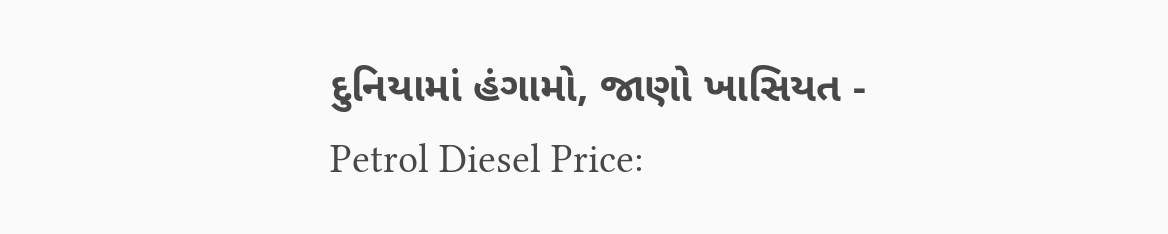દુનિયામાં હંગામો, જાણો ખાસિયત -
Petrol Diesel Price: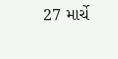27 માર્ચે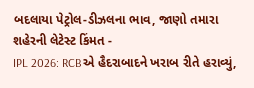બદલાયા પેટ્રોલ-ડીઝલના ભાવ, જાણો તમારા શહેરની લેટેસ્ટ કિંમત -
IPL 2026: RCBએ હૈદરાબાદને ખરાબ રીતે હરાવ્યું,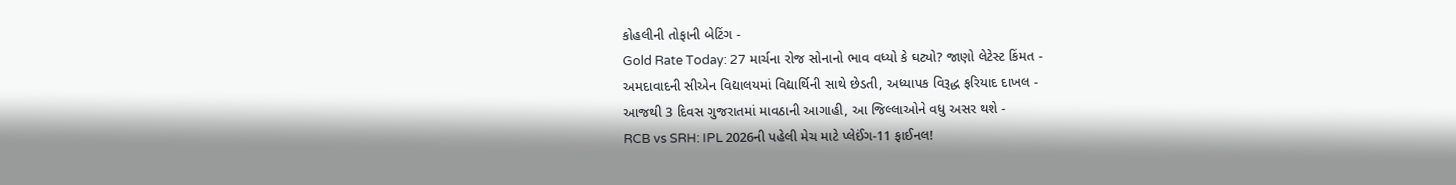કોહલીની તોફાની બેટિંગ -
Gold Rate Today: 27 માર્ચના રોજ સોનાનો ભાવ વધ્યો કે ઘટ્યો? જાણો લેટેસ્ટ કિંમત -
અમદાવાદની સીએન વિદ્યાલયમાં વિદ્યાર્થિની સાથે છેડતી, અધ્યાપક વિરૂદ્ધ ફરિયાદ દાખલ -
આજથી 3 દિવસ ગુજરાતમાં માવઠાની આગાહી, આ જિલ્લાઓને વધુ અસર થશે -
RCB vs SRH: IPL 2026ની પહેલી મેચ માટે પ્લેઈંગ-11 ફાઈનલ!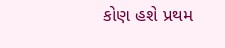કોણ હશે પ્રથમ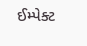ઈમ્પેક્ટ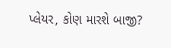પ્લેયર, કોણ મારશે બાજી?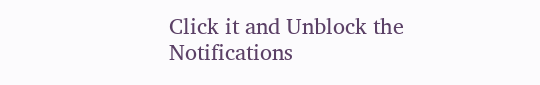Click it and Unblock the Notifications